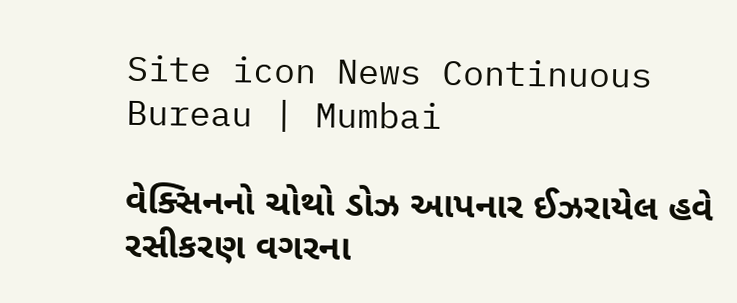Site icon News Continuous Bureau | Mumbai

વેક્સિનનો ચોથો ડોઝ આપનાર ઈઝરાયેલ હવે રસીકરણ વગરના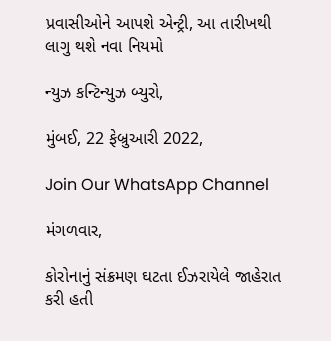પ્રવાસીઓને આપશે એન્ટ્રી, આ તારીખથી લાગુ થશે નવા નિયમો

ન્યુઝ કન્ટિન્યુઝ બ્યુરો,

મુંબઈ, 22 ફેબ્રુઆરી 2022,

Join Our WhatsApp Channel

મંગળવાર,

કોરોનાનું સંક્રમણ ઘટતા ઈઝરાયેલે જાહેરાત કરી હતી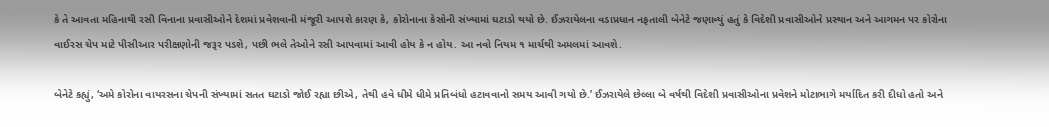કે તે આવતા મહિનાથી રસી વિનાના પ્રવાસીઓને દેશમાં પ્રવેશવાની મંજૂરી આપશે કારણ કે, કોરોનાના કેસોની સંખ્યામાં ઘટાડો થયો છે. ઈઝરાયેલના વડાપ્રધાન નફતાલી બેનેટે જણાવ્યું હતું કે વિદેશી પ્રવાસીઓને પ્રસ્થાન અને આગમન પર કોરોના વાઈરસ ચેપ માટે પીસીઆર પરીક્ષણોની જરૂર પડશે, પછી ભલે તેઓને રસી આપવામાં આવી હોય કે ન હોય. આ નવો નિયમ ૧ માર્ચથી અમલમાં આવશે.

બેનેટે કહ્યું, ‘અમે કોરોના વાયરસના ચેપની સંખ્યામાં સતત ઘટાડો જોઈ રહ્યા છીએ, તેથી હવે ધીમે ધીમે પ્રતિબંધો હટાવવાનો સમય આવી ગયો છે.’ ઈઝરાયેલે છેલ્લા બે વર્ષથી વિદેશી પ્રવાસીઓના પ્રવેશને મોટાભાગે મર્યાદિત કરી દીધો હતો અને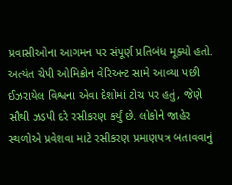પ્રવાસીઓના આગમન પર સંપૂર્ણ પ્રતિબંધ મૂક્યો હતો. અત્યંત ચેપી ઓમિક્રોન વેરિઅન્ટ સામે આવ્યા પછી ઈઝરાયેલ વિશ્વના એવા દેશોમાં ટોચ પર હતું, જેણે સૌથી ઝડપી દરે રસીકરણ કર્યું છે. લોકોને જાહેર સ્થળોએ પ્રવેશવા માટે રસીકરણ પ્રમાણપત્ર બતાવવાનું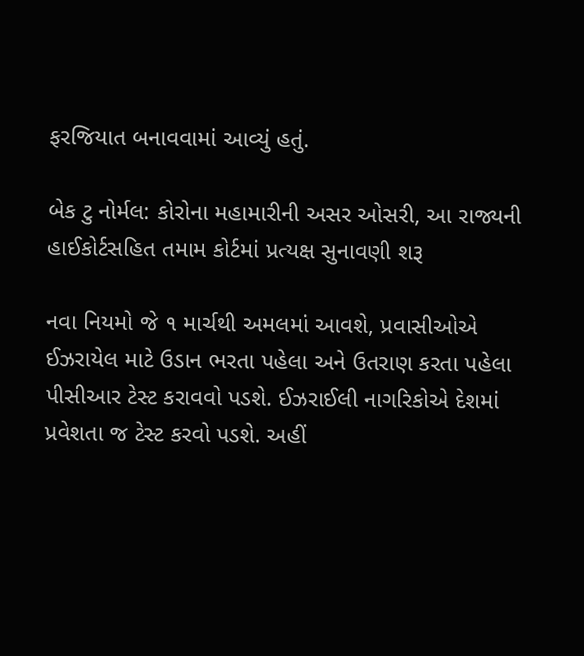ફરજિયાત બનાવવામાં આવ્યું હતું.

બેક ટુ નોર્મલ: કોરોના મહામારીની અસર ઓસરી, આ રાજ્યની હાઈકોર્ટસહિત તમામ કોર્ટમાં પ્રત્યક્ષ સુનાવણી શરૂ

નવા નિયમો જે ૧ માર્ચથી અમલમાં આવશે, પ્રવાસીઓએ ઈઝરાયેલ માટે ઉડાન ભરતા પહેલા અને ઉતરાણ કરતા પહેલા પીસીઆર ટેસ્ટ કરાવવો પડશે. ઈઝરાઈલી નાગરિકોએ દેશમાં પ્રવેશતા જ ટેસ્ટ કરવો પડશે. અહીં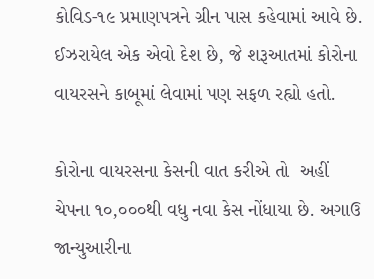કોવિડ-૧૯ પ્રમાણપત્રને ગ્રીન પાસ કહેવામાં આવે છે. ઈઝરાયેલ એક એવો દેશ છે, જે શરૂઆતમાં કોરોના વાયરસને કાબૂમાં લેવામાં પણ સફળ રહ્યો હતો.

કોરોના વાયરસના કેસની વાત કરીએ તો  અહીં ચેપના ૧૦,૦૦૦થી વધુ નવા કેસ નોંધાયા છે. અગાઉ જાન્યુઆરીના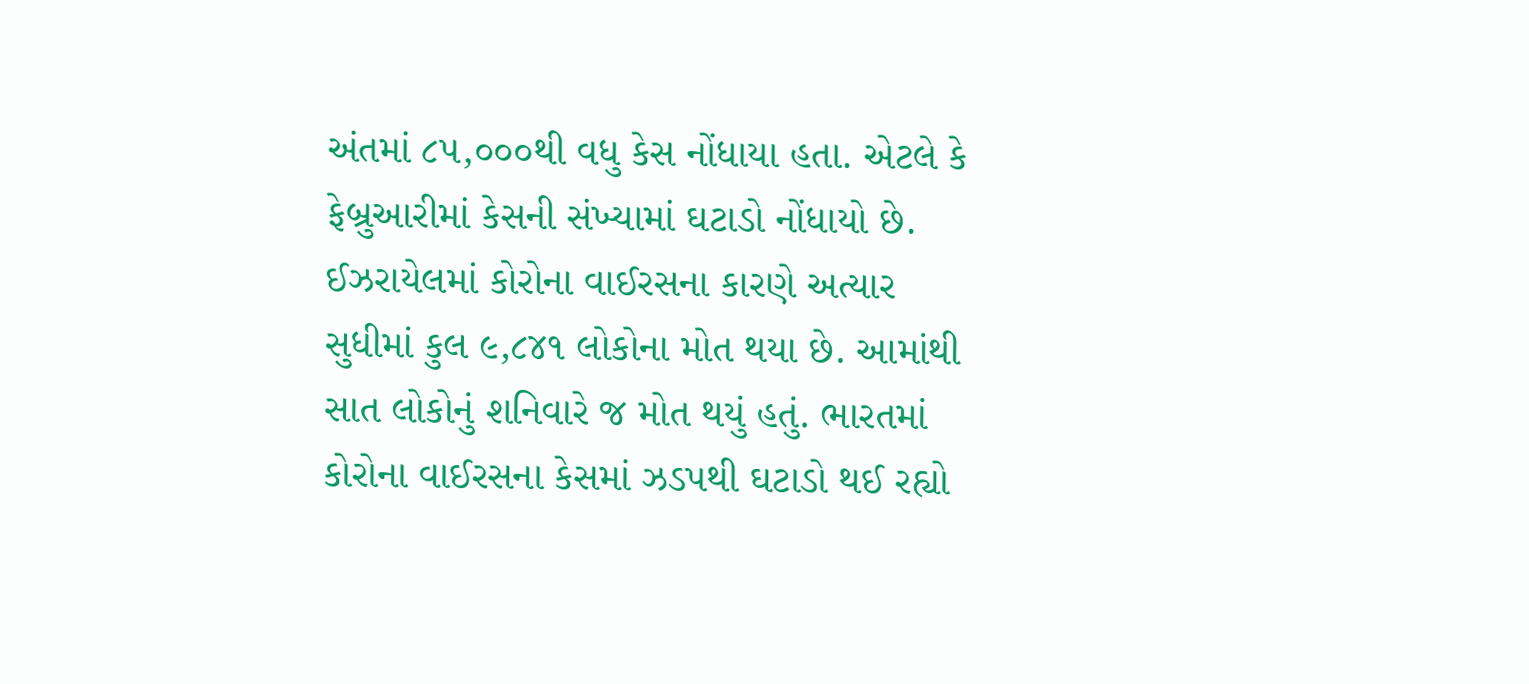અંતમાં ૮૫,૦૦૦થી વધુ કેસ નોંધાયા હતા. એટલે કે ફેબ્રુઆરીમાં કેસની સંખ્યામાં ઘટાડો નોંધાયો છે. ઈઝરાયેલમાં કોરોના વાઈરસના કારણે અત્યાર સુધીમાં કુલ ૯,૮૪૧ લોકોના મોત થયા છે. આમાંથી સાત લોકોનું શનિવારે જ મોત થયું હતું. ભારતમાં કોરોના વાઈરસના કેસમાં ઝડપથી ઘટાડો થઈ રહ્યો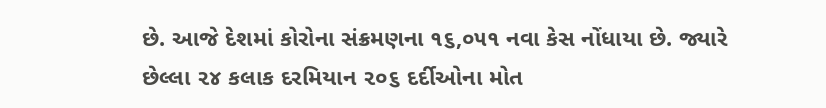છે. આજે દેશમાં કોરોના સંક્રમણના ૧૬,૦૫૧ નવા કેસ નોંધાયા છે. જ્યારે છેલ્લા ૨૪ કલાક દરમિયાન ૨૦૬ દર્દીઓના મોત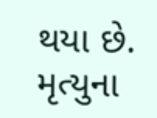થયા છે. મૃત્યુના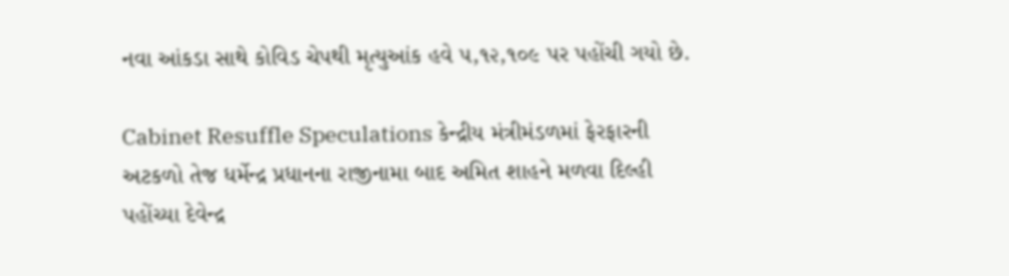નવા આંકડા સાથે કોવિડ ચેપથી મૃત્યુઆંક હવે ૫,૧૨,૧૦૯ પર પહોંચી ગયો છે.

Cabinet Resuffle Speculations કેન્દ્રીય મંત્રીમંડળમાં ફેરફારની અટકળો તેજ ધર્મેન્દ્ર પ્રધાનના રાજીનામા બાદ અમિત શાહને મળવા દિલ્હી પહોંચ્યા દેવેન્દ્ર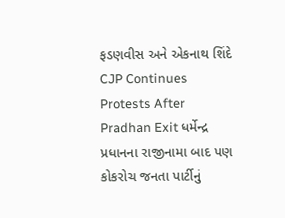ફડણવીસ અને એકનાથ શિંદે
CJP Continues Protests After Pradhan Exit ધર્મેન્દ્ર પ્રધાનના રાજીનામા બાદ પણ કોકરોચ જનતા પાર્ટીનું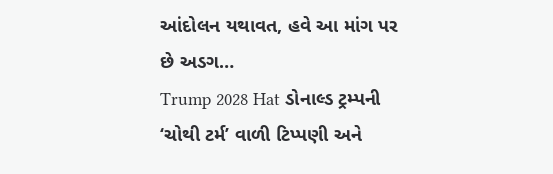આંદોલન યથાવત, હવે આ માંગ પર છે અડગ…
Trump 2028 Hat ડોનાલ્ડ ટ્રમ્પની ‘ચોથી ટર્મ’ વાળી ટિપ્પણી અને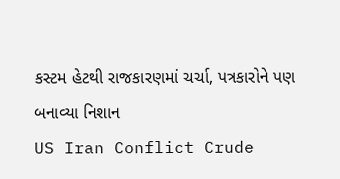કસ્ટમ હેટથી રાજકારણમાં ચર્ચા, પત્રકારોને પણ બનાવ્યા નિશાન
US Iran Conflict Crude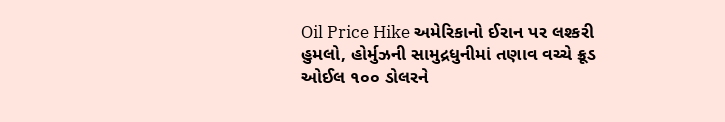Oil Price Hike અમેરિકાનો ઈરાન પર લશ્કરી હુમલો, હોર્મુઝની સામુદ્રધુનીમાં તણાવ વચ્ચે ક્રૂડ ઓઈલ ૧૦૦ ડોલરને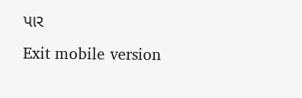પાર
Exit mobile version